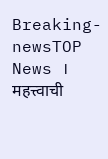Breaking-newsTOP News । महत्त्वाची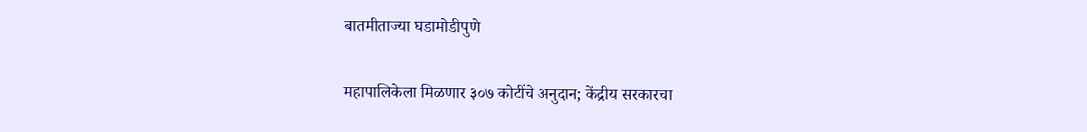बातमीताज्या घडामोडीपुणे

महापालिकेला मिळणार ३०७ कोटींचे अनुदान; केंद्रीय सरकारचा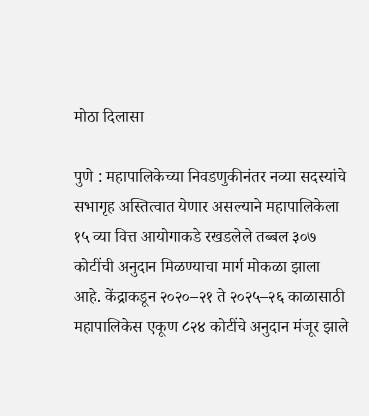मोठा दिलासा

पुणे : महापालिकेच्या निवडणुकीनंतर नव्या सदस्यांचे सभागृह अस्तित्वात येणार असल्याने महापालिकेला १५ व्या वित्त आयोगाकडे रखडलेले तब्बल ३०७ कोटींची अनुदान मिळण्याचा मार्ग मोकळा झाला आहे. केंद्राकडून २०२०–२१ ते २०२५–२६ काळासाठी महापालिकेस एकूण ८२४ कोटींचे अनुदान मंजूर झाले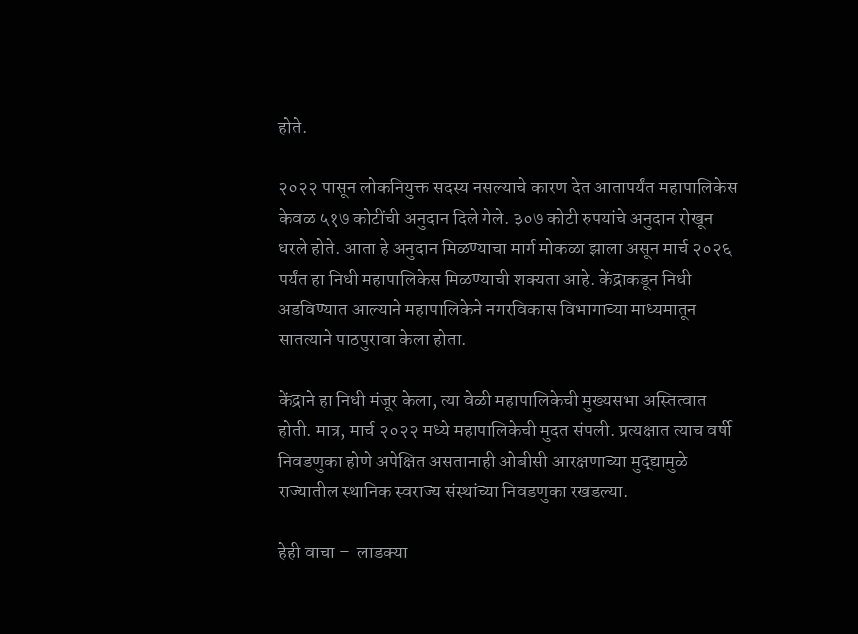होते.

२०२२ पासून लोकनियुक्त सदस्य नसल्याचे कारण देत आतापर्यंत महापालिकेस केवळ ५१७ कोटींची अनुदान दिले गेले. ३०७ कोटी रुपयांचे अनुदान रोखून धरले होते. आता हे अनुदान मिळण्याचा मार्ग मोकळा झाला असून मार्च २०२६ पर्यंत हा निधी महापालिकेस मिळण्याची शक्यता आहे. केंद्राकडून निधी अडविण्यात आल्याने महापालिकेने नगरविकास विभागाच्या माध्यमातून सातत्याने पाठपुरावा केला होता.

केंद्राने हा निधी मंजूर केला, त्या वेळी महापालिकेची मुख्यसभा अस्तित्वात होती. मात्र, मार्च २०२२ मध्ये महापालिकेची मुदत संपली. प्रत्यक्षात त्याच वर्षी निवडणुका होणे अपेक्षित असतानाही ओबीसी आरक्षणाच्या मुद्द्यामुळे राज्यातील स्थानिक स्वराज्य संस्थांच्या निवडणुका रखडल्या.

हेही वाचा –  लाडक्या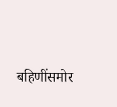बहि‍णींसमोर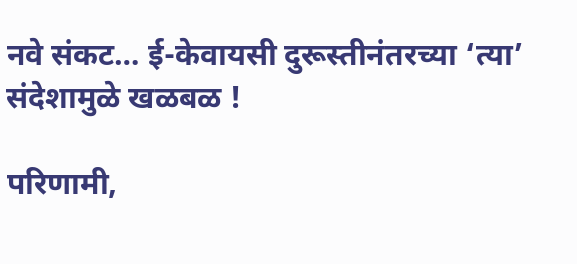नवे संकट… ई-केवायसी दुरूस्तीनंतरच्या ‘त्या’ संदेशामुळे खळबळ !

परिणामी,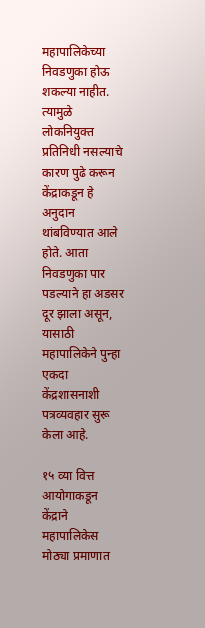महापालिकेच्या निवडणुका होऊ शकल्या नाहीत. त्यामुळे लोकनियुक्त प्रतिनिधी नसल्याचे कारण पुढे करून केंद्राकडून हे अनुदान थांबविण्यात आले होते. आता निवडणुका पार पडल्याने हा अडसर दूर झाला असून, यासाठी महापालिकेने पुन्हा एकदा केंद्रशासनाशी पत्रव्यवहार सुरू केला आहे.

१५ व्या वित्त आयोगाकडून केंद्राने महापालिकेस मोठ्या प्रमाणात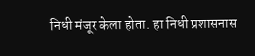निधी मंजूर केला होता. हा निधी प्रशासनास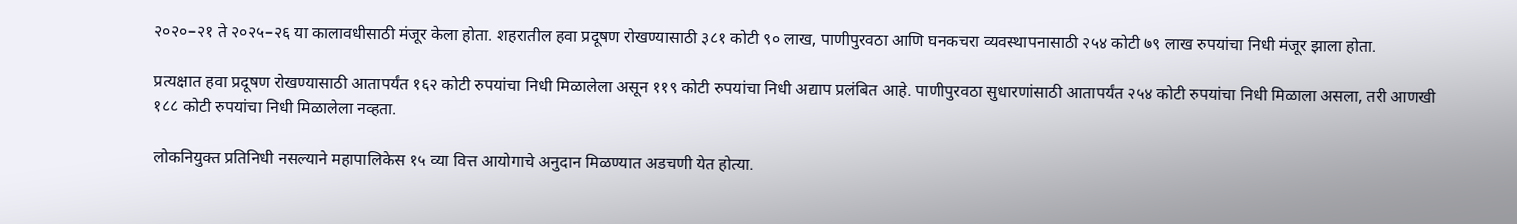२०२०–२१ ते २०२५–२६ या कालावधीसाठी मंजूर केला होता. शहरातील हवा प्रदूषण रोखण्यासाठी ३८१ कोटी ९० लाख, पाणीपुरवठा आणि घनकचरा व्यवस्थापनासाठी २५४ कोटी ७९ लाख रुपयांचा निधी मंजूर झाला होता.

प्रत्यक्षात हवा प्रदूषण रोखण्यासाठी आतापर्यंत १६२ कोटी रुपयांचा निधी मिळालेला असून ११९ कोटी रुपयांचा निधी अद्याप प्रलंबित आहे. पाणीपुरवठा सुधारणांसाठी आतापर्यंत २५४ कोटी रुपयांचा निधी मिळाला असला, तरी आणखी १८८ कोटी रुपयांचा निधी मिळालेला नव्हता.

लोकनियुक्त प्रतिनिधी नसल्याने महापालिकेस १५ व्या वित्त आयोगाचे अनुदान मिळण्यात अडचणी येत होत्या.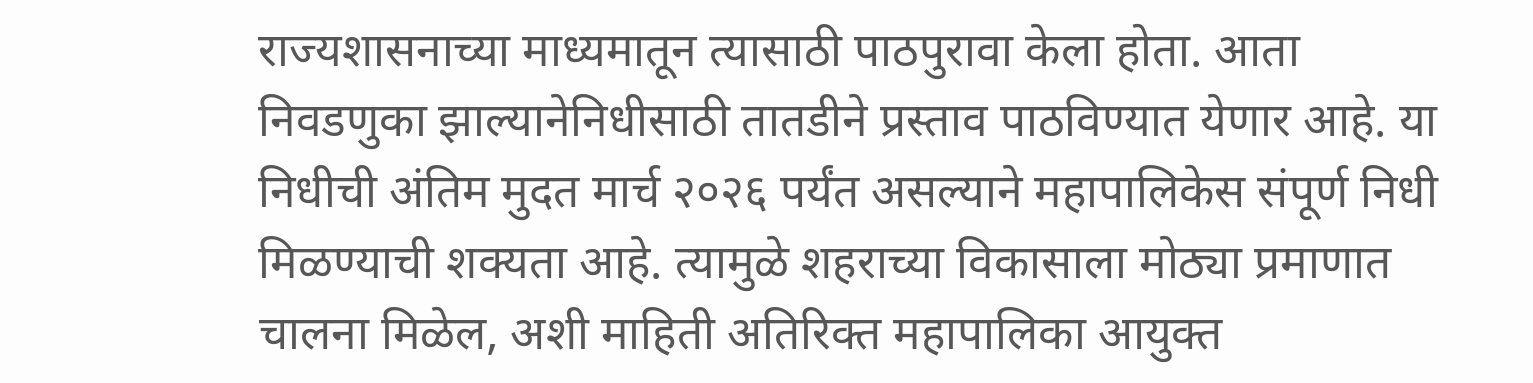राज्यशासनाच्या माध्यमातून त्यासाठी पाठपुरावा केला होता. आता निवडणुका झाल्यानेनिधीसाठी तातडीने प्रस्ताव पाठविण्यात येणार आहे. या निधीची अंतिम मुदत मार्च २०२६ पर्यंत असल्याने महापालिकेस संपूर्ण निधी मिळण्याची शक्यता आहे. त्यामुळे शहराच्या विकासाला मोठ्या प्रमाणात चालना मिळेल, अशी माहिती अतिरिक्त महापालिका आयुक्त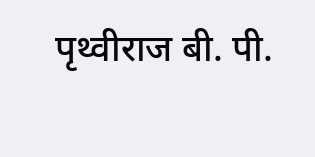पृथ्वीराज बी. पी.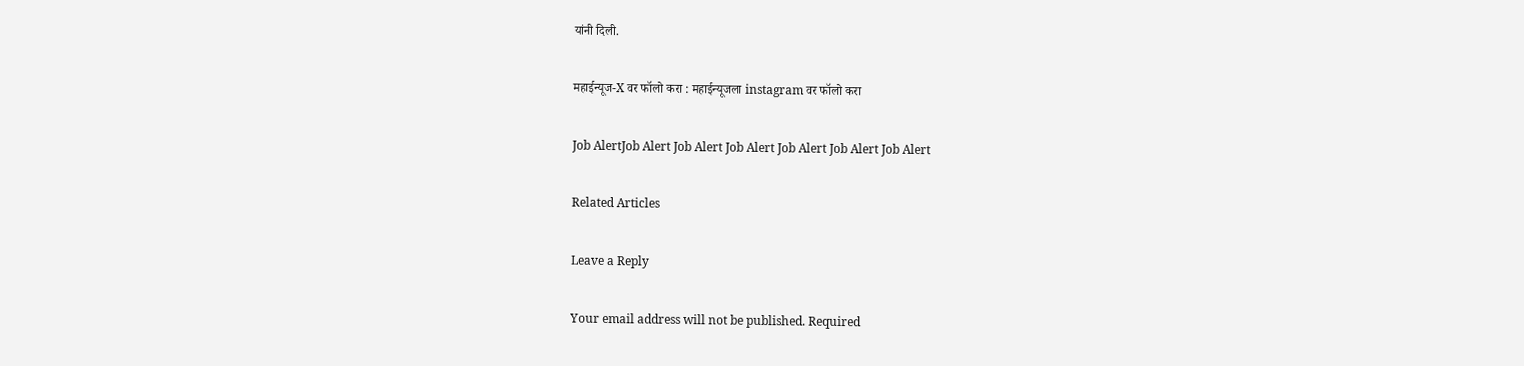यांनी दिली.

महाईन्यूज-X वर फॉलो करा : महाईन्यूजला instagram वर फॉलो करा

Job AlertJob Alert Job Alert Job Alert Job Alert Job Alert Job Alert

Related Articles

Leave a Reply

Your email address will not be published. Required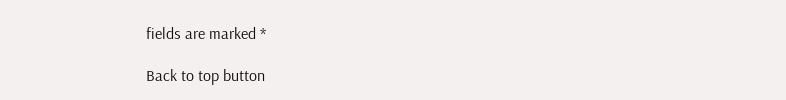fields are marked *

Back to top button